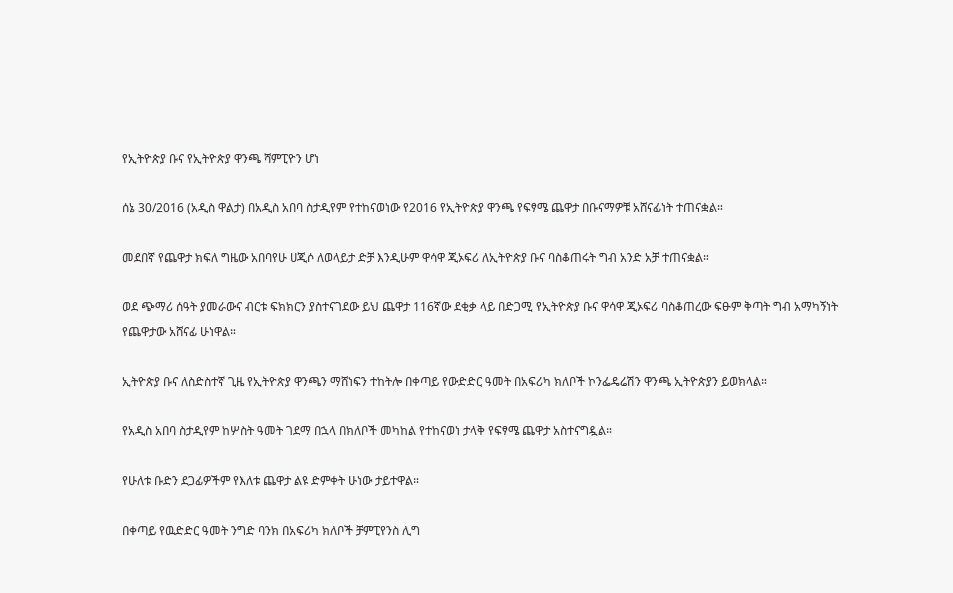የኢትዮጵያ ቡና የኢትዮጵያ ዋንጫ ሻምፒዮን ሆነ

ሰኔ 30/2016 (አዲስ ዋልታ) በአዲስ አበባ ስታዲየም የተከናወነው የ2016 የኢትዮጵያ ዋንጫ የፍፃሜ ጨዋታ በቡናማዎቹ አሸናፊነት ተጠናቋል።

መደበኛ የጨዋታ ክፍለ ግዜው አበባየሁ ሀጂሶ ለወላይታ ድቻ እንዲሁም ዋሳዋ ጂኦፍሪ ለኢትዮጵያ ቡና ባስቆጠሩት ግብ አንድ አቻ ተጠናቋል።

ወደ ጭማሪ ሰዓት ያመራውና ብርቱ ፍክክርን ያስተናገደው ይህ ጨዋታ 116ኛው ደቂቃ ላይ በድጋሚ የኢትዮጵያ ቡና ዋሳዋ ጂኦፍሪ ባስቆጠረው ፍፁም ቅጣት ግብ አማካኝነት የጨዋታው አሸናፊ ሁነዋል።

ኢትዮጵያ ቡና ለስድስተኛ ጊዜ የኢትዮጵያ ዋንጫን ማሸነፍን ተከትሎ በቀጣይ የውድድር ዓመት በአፍሪካ ክለቦች ኮንፌዴሬሽን ዋንጫ ኢትዮጵያን ይወክላል።

የአዲስ አበባ ስታዲየም ከሦስት ዓመት ገደማ በኋላ በክለቦች መካከል የተከናወነ ታላቅ የፍፃሜ ጨዋታ አስተናግዷል።

የሁለቱ ቡድን ደጋፊዎችም የእለቱ ጨዋታ ልዩ ድምቀት ሁነው ታይተዋል።

በቀጣይ የዉድድር ዓመት ንግድ ባንክ በአፍሪካ ክለቦች ቻምፒየንስ ሊግ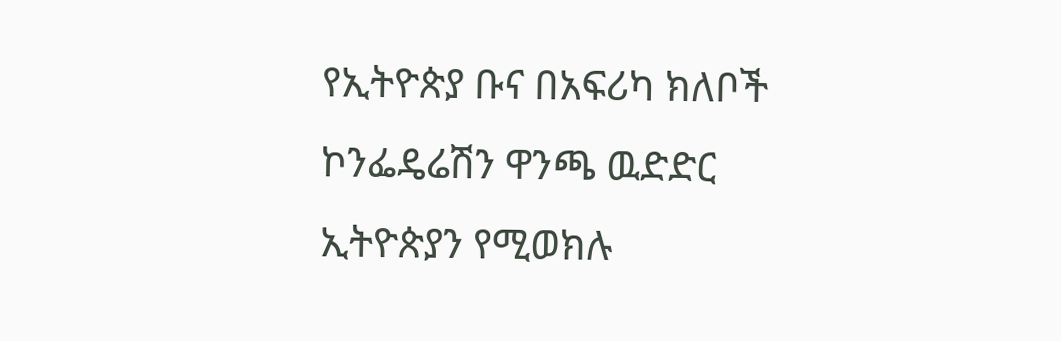የኢትዮጵያ ቡና በአፍሪካ ክለቦች ኮንፌዴሬሽን ዋንጫ ዉድድር ኢትዮጵያን የሚወክሉ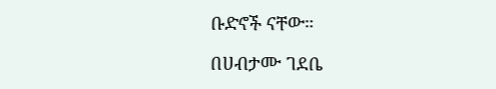ቡድኖች ናቸው።

በሀብታሙ ገደቤ